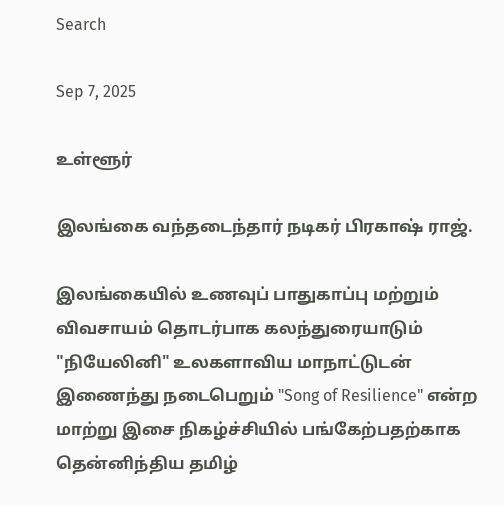Search

Sep 7, 2025

உள்ளூர்

இலங்கை வந்தடைந்தார் நடிகர் பிரகாஷ் ராஜ்.

இலங்கையில் உணவுப் பாதுகாப்பு மற்றும் விவசாயம் தொடர்பாக கலந்துரையாடும் "நியேலினி" உலகளாவிய மாநாட்டுடன் இணைந்து நடைபெறும் "Song of Resilience" என்ற மாற்று இசை நிகழ்ச்சியில் பங்கேற்பதற்காக தென்னிந்திய தமிழ்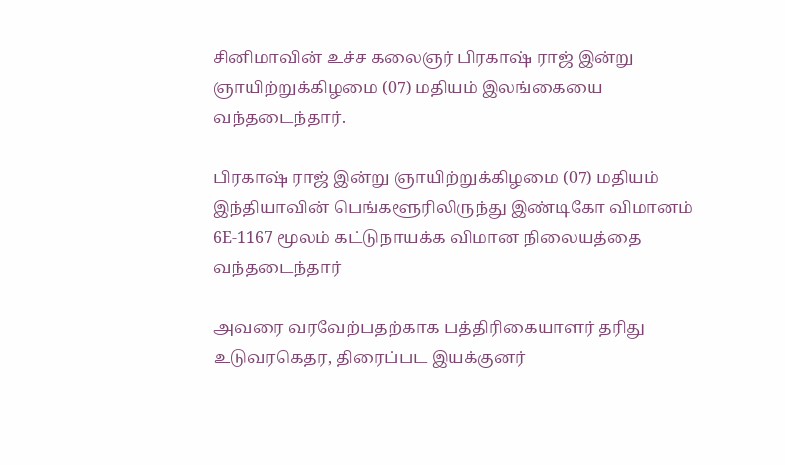சினிமாவின் உச்ச கலைஞர் பிரகாஷ் ராஜ் இன்று ஞாயிற்றுக்கிழமை (07) மதியம் இலங்கையை வந்தடைந்தார்.

பிரகாஷ் ராஜ் இன்று ஞாயிற்றுக்கிழமை (07) மதியம் இந்தியாவின் பெங்களூரிலிருந்து இண்டிகோ விமானம் 6E-1167 மூலம் கட்டுநாயக்க விமான நிலையத்தை வந்தடைந்தார்

அவரை வரவேற்பதற்காக பத்திரிகையாளர் தரிது உடுவரகெதர, திரைப்பட இயக்குனர்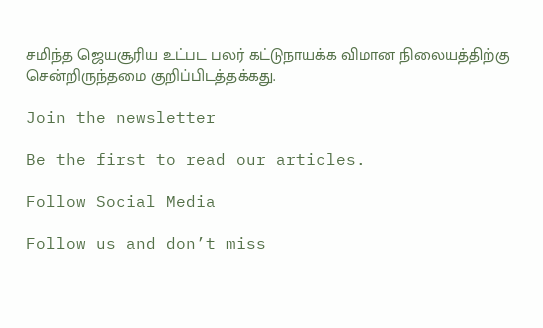சமிந்த ஜெயசூரிய உட்பட பலர் கட்டுநாயக்க விமான நிலையத்திற்கு சென்றிருந்தமை குறிப்பிடத்தக்கது.

Join the newsletter

Be the first to read our articles.

Follow Social Media

Follow us and don’t miss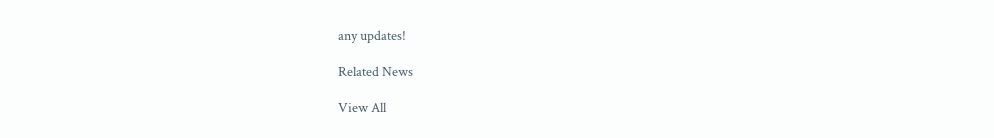any updates!

Related News

View All